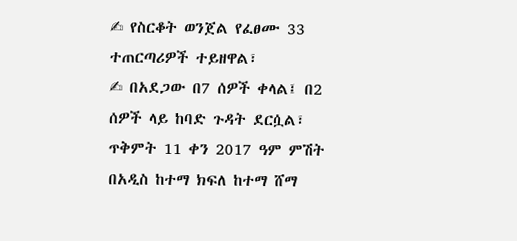✍ የስርቆት ወንጀል የፈፀሙ 33 ተጠርጣሪዎች ተይዘዋል፣
✍ በአደጋው በ7 ሰዎች ቀላል፤ በ2 ሰዎች ላይ ከባድ ጉዳት ደርሷል፣
ጥቅምት 11 ቀን 2017 ዓም ምሽት በአዲስ ከተማ ክፍለ ከተማ ሸማ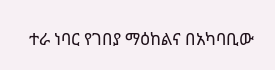ተራ ነባር የገበያ ማዕከልና በአካባቢው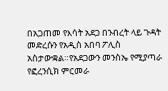በአጋጠመ የእሳት አደጋ በንብረት ላይ ጉዳት መድረሱን የአዲስ አበባ ፖሊስ አስታውቋል።የአደጋውን መንስኤ የሚያጣራ የፎረንሲክ ምርመራ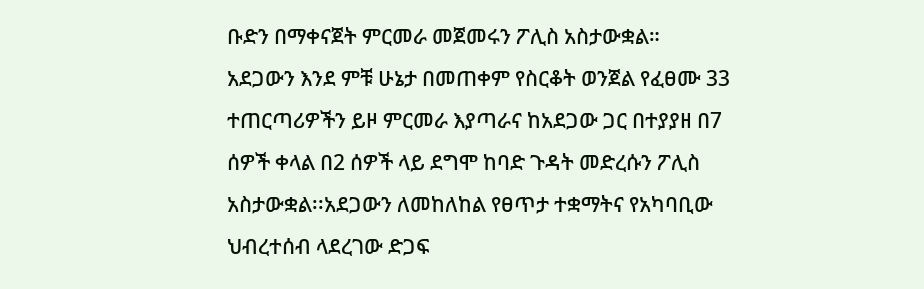ቡድን በማቀናጀት ምርመራ መጀመሩን ፖሊስ አስታውቋል።
አደጋውን እንደ ምቹ ሁኔታ በመጠቀም የስርቆት ወንጀል የፈፀሙ 33 ተጠርጣሪዎችን ይዞ ምርመራ እያጣራና ከአደጋው ጋር በተያያዘ በ7 ሰዎች ቀላል በ2 ሰዎች ላይ ደግሞ ከባድ ጉዳት መድረሱን ፖሊስ አስታውቋል፡፡አደጋውን ለመከለከል የፀጥታ ተቋማትና የአካባቢው ህብረተሰብ ላደረገው ድጋፍ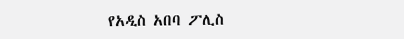የአዲስ አበባ ፖሊስ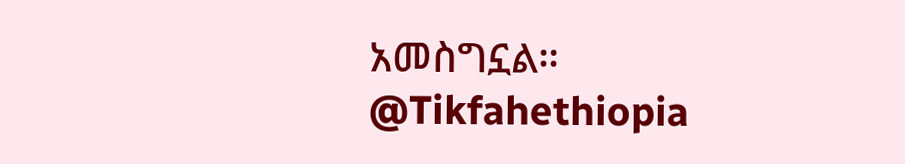አመስግኗል።
@Tikfahethiopia